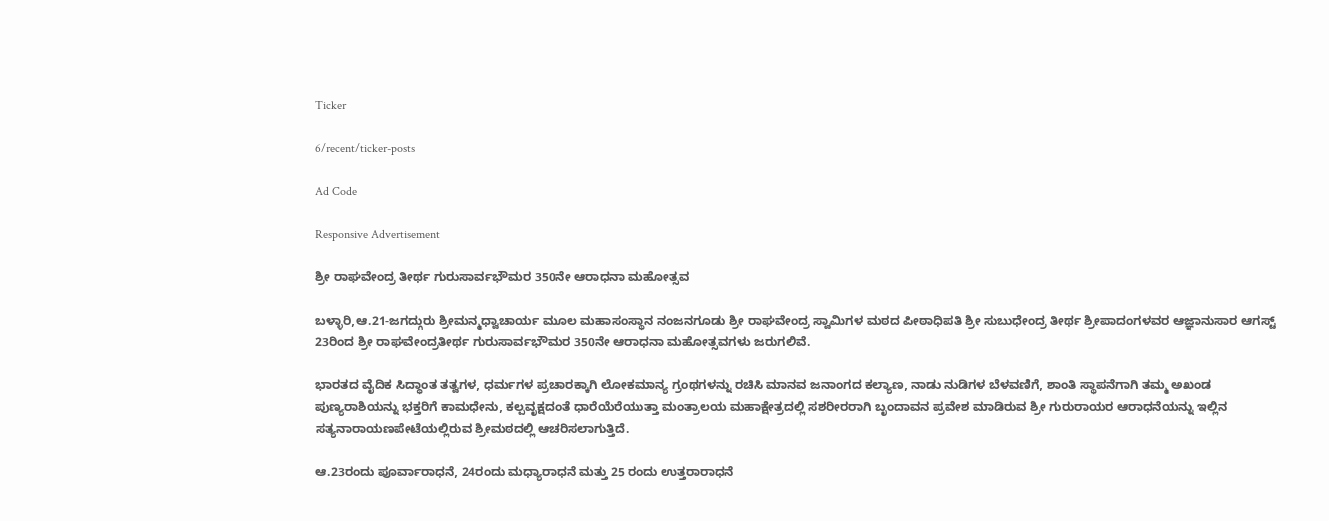Ticker

6/recent/ticker-posts

Ad Code

Responsive Advertisement

ಶ್ರೀ ರಾಘವೇಂದ್ರ ತೀರ್ಥ ಗುರುಸಾರ್ವಭೌಮರ 350ನೇ ಆರಾಧನಾ ಮಹೋತ್ಸವ

ಬಳ್ಳಾರಿ,ಆ.21-ಜಗದ್ಗುರು ಶ್ರೀಮನ್ಮಧ್ವಾಚಾರ್ಯ ಮೂಲ ಮಹಾಸಂಸ್ಥಾನ ನಂಜನಗೂಡು ಶ್ರೀ ರಾಘವೇಂದ್ರ ಸ್ವಾಮಿಗಳ ಮಠದ ಪೀಠಾಧಿಪತಿ ಶ್ರೀ ಸುಬುಧೇಂದ್ರ ತೀರ್ಥ ಶ್ರೀಪಾದಂಗಳವರ ಆಜ್ಞಾನುಸಾರ ಆಗಸ್ಟ್ 23ರಿಂದ ಶ್ರೀ ರಾಘವೇಂದ್ರತೀರ್ಥ ಗುರುಸಾರ್ವಭೌಮರ 350ನೇ ಆರಾಧನಾ ಮಹೋತ್ಸವಗಳು ಜರುಗಲಿವೆ.

ಭಾರತದ ವೈದಿಕ ಸಿದ್ಧಾಂತ ತತ್ವಗಳ, ಧರ್ಮಗಳ ಪ್ರಚಾರಕ್ಕಾಗಿ ಲೋಕಮಾನ್ಯ ಗ್ರಂಥಗಳನ್ನು ರಚಿಸಿ ಮಾನವ ಜನಾಂಗದ ಕಲ್ಯಾಣ, ನಾಡು ನುಡಿಗಳ ಬೆಳವಣಿಗೆ, ಶಾಂತಿ ಸ್ಥಾಪನೆಗಾಗಿ ತಮ್ಮ ಅಖಂಡ ಪುಣ್ಯರಾಶಿಯನ್ನು ಭಕ್ತರಿಗೆ ಕಾಮಧೇನು, ಕಲ್ಪವೃಕ್ಷದಂತೆ ಧಾರೆಯೆರೆಯುತ್ತಾ ಮಂತ್ರಾಲಯ ಮಹಾಕ್ಷೇತ್ರದಲ್ಲಿ ಸಶರೀರರಾಗಿ ಬೃಂದಾವನ ಪ್ರವೇಶ ಮಾಡಿರುವ ಶ್ರೀ ಗುರುರಾಯರ ಆರಾಧನೆಯನ್ನು ಇಲ್ಲಿನ ಸತ್ಯನಾರಾಯಣಪೇಟೆಯಲ್ಲಿರುವ ಶ್ರೀಮಠದಲ್ಲಿ ಆಚರಿಸಲಾಗುತ್ತಿದೆ.

ಆ.23ರಂದು ಪೂರ್ವಾರಾಧನೆ, 24ರಂದು ಮಧ್ಯಾರಾಧನೆ ಮತ್ತು 25 ರಂದು ಉತ್ತರಾರಾಧನೆ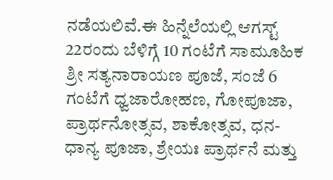ನಡೆಯಲಿವೆ.ಈ ಹಿನ್ನೆಲೆಯಲ್ಲಿ ಆಗಸ್ಟ್ 22ರಂದು ಬೆಳಿಗ್ಗೆ 10 ಗಂಟೆಗೆ ಸಾಮೂಹಿಕ ಶ್ರೀ ಸತ್ಯನಾರಾಯಣ ಪೂಜೆ, ಸಂಜೆ 6 ಗಂಟೆಗೆ ಧ್ವಜಾರೋಹಣ, ಗೋಪೂಜಾ, ಪ್ರಾರ್ಥನೋತ್ಸವ, ಶಾಕೋತ್ಸವ, ಧನ-ಧಾನ್ಯ ಪೂಜಾ, ಶ್ರೇಯಃ ಪ್ರಾರ್ಥನೆ ಮತ್ತು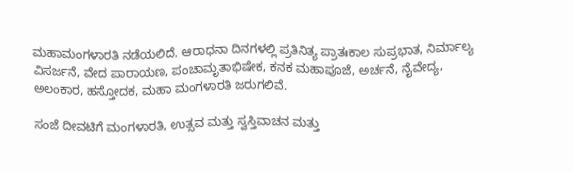ಮಹಾಮಂಗಳಾರತಿ ನಡೆಯಲಿದೆ. ಆರಾಧನಾ ದಿನಗಳಲ್ಲಿ ಪ್ರತಿನಿತ್ಯ ಪ್ರಾತಃಕಾಲ ಸುಪ್ರಭಾತ, ನಿರ್ಮಾಲ್ಯ ವಿಸರ್ಜನೆ, ವೇದ ಪಾರಾಯಣ, ಪಂಚಾಮೃತಾಭಿಷೇಕ, ಕನಕ ಮಹಾಪೂಜೆ, ಅರ್ಚನೆ, ನೈವೇದ್ಯ, ಅಲಂಕಾರ, ಹಸ್ತೋದಕ, ಮಹಾ ಮಂಗಳಾರತಿ ಜರುಗಲಿವೆ.

ಸಂಜೆ ದೀವಟಿಗೆ ಮಂಗಳಾರತಿ, ಉತ್ಸವ ಮತ್ತು ಸ್ವಸ್ತಿವಾಚನ ಮತ್ತು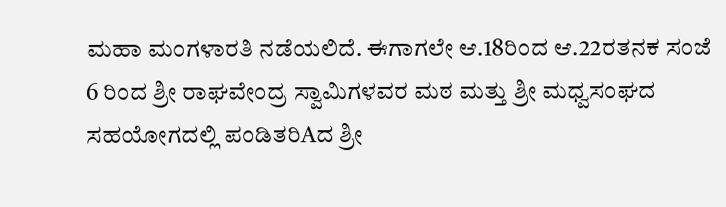ಮಹಾ ಮಂಗಳಾರತಿ ನಡೆಯಲಿದೆ. ಈಗಾಗಲೇ ಆ.18ರಿಂದ ಆ.22ರತನಕ ಸಂಜೆ 6 ರಿಂದ ಶ್ರೀ ರಾಘವೇಂದ್ರ ಸ್ವಾಮಿಗಳವರ ಮಠ ಮತ್ತು ಶ್ರೀ ಮಧ್ವಸಂಘದ ಸಹಯೋಗದಲ್ಲಿ ಪಂಡಿತರಿAದ ಶ್ರೀ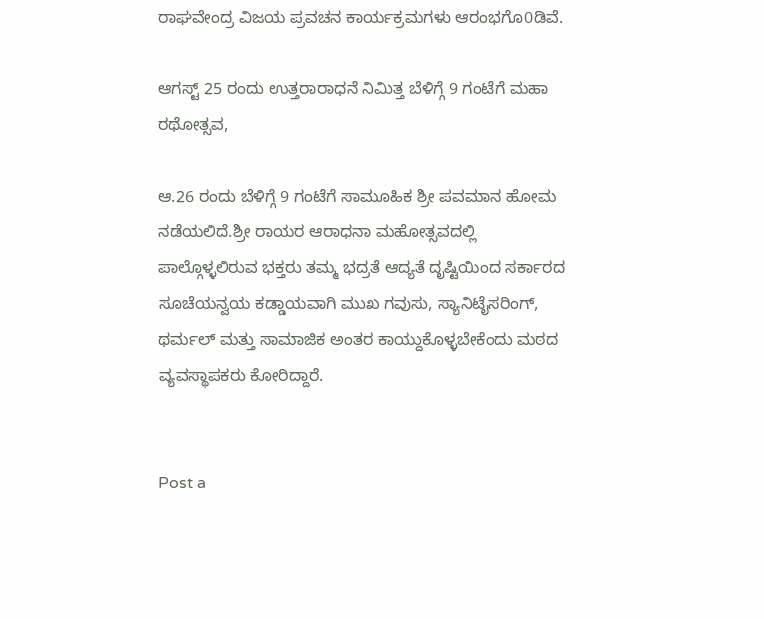ರಾಘವೇಂದ್ರ ವಿಜಯ ಪ್ರವಚನ ಕಾರ್ಯಕ್ರಮಗಳು ಆರಂಭಗೊ0ಡಿವೆ.

ಆಗಸ್ಟ್ 25 ರಂದು ಉತ್ತರಾರಾಧನೆ ನಿಮಿತ್ತ ಬೆಳಿಗ್ಗೆ 9 ಗಂಟೆಗೆ ಮಹಾ ರಥೋತ್ಸವ,

ಆ.26 ರಂದು ಬೆಳಿಗ್ಗೆ 9 ಗಂಟೆಗೆ ಸಾಮೂಹಿಕ ಶ್ರೀ ಪವಮಾನ ಹೋಮ ನಡೆಯಲಿದೆ.ಶ್ರೀ ರಾಯರ ಆರಾಧನಾ ಮಹೋತ್ಸವದಲ್ಲಿ ಪಾಲ್ಗೊಳ್ಳಲಿರುವ ಭಕ್ತರು ತಮ್ಮ ಭದ್ರತೆ ಆದ್ಯತೆ ದೃಷ್ಟಿಯಿಂದ ಸರ್ಕಾರದ ಸೂಚೆಯನ್ವಯ ಕಡ್ಡಾಯವಾಗಿ ಮುಖ ಗವುಸು, ಸ್ಯಾನಿಟೈಸರಿಂಗ್, ಥರ್ಮಲ್ ಮತ್ತು ಸಾಮಾಜಿಕ ಅಂತರ ಕಾಯ್ದುಕೊಳ್ಳಬೇಕೆಂದು ಮಠದ ವ್ಯವಸ್ಥಾಪಕರು ಕೋರಿದ್ದಾರೆ.


Post a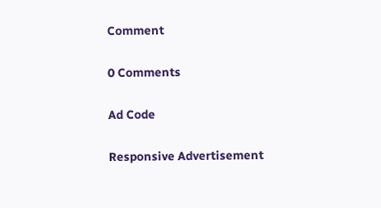Comment

0 Comments

Ad Code

Responsive Advertisement